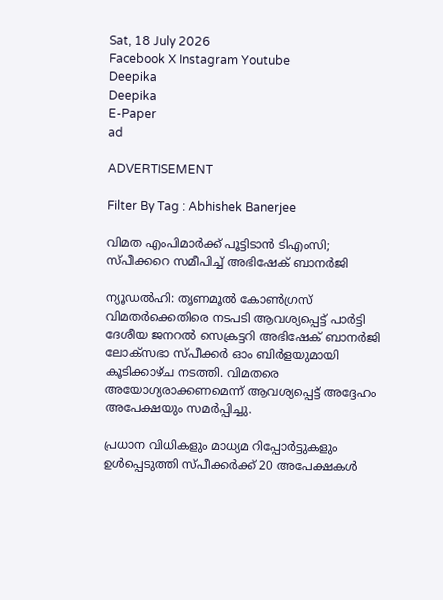Sat, 18 July 2026
Facebook X Instagram Youtube
Deepika
Deepika
E-Paper
ad

ADVERTISEMENT

Filter By Tag : Abhishek Banerjee

വിമത എംപിമാർക്ക് പൂട്ടിടാൻ ടിഎംസി; സ്പീക്കറെ സമീപിച്ച് അഭിഷേക് ബാനർജി

ന്യൂഡൽഹി: തൃണമൂൽ കോൺഗ്രസ് വിമതർക്കെതിരെ നടപടി ആവശ്യപ്പെട്ട് പാർട്ടി ദേശീയ ജനറൽ സെക്രട്ടറി അഭിഷേക് ബാനർജി ലോക്സഭാ സ്പീക്കർ ഓം ബിർളയുമായി കൂടിക്കാഴ്ച നടത്തി. വിമതരെ അയോഗ്യരാക്കണമെന്ന് ആവശ്യപ്പെട്ട് അദ്ദേഹം അപേക്ഷയും സമർപ്പിച്ചു.

പ്രധാന വിധികളും മാധ്യമ റിപ്പോർട്ടുകളും ഉൾപ്പെടുത്തി സ്പീക്കർക്ക് 20 അപേക്ഷകൾ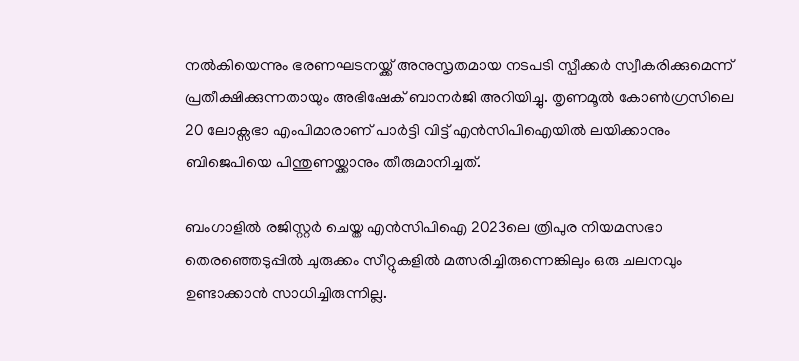നൽകിയെന്നും ഭരണഘടനയ്ക്ക് അനുസൃതമായ നടപടി സ്പീക്കർ സ്വീകരിക്കുമെന്ന് പ്രതീക്ഷിക്കുന്നതായും അഭിഷേക് ബാനർജി അറിയിച്ചു. തൃണമൂൽ കോൺഗ്രസിലെ 20 ലോക്സഭാ എംപിമാരാണ് പാർട്ടി വിട്ട് എൻസിപിഐയിൽ ലയിക്കാനും ബിജെപിയെ പിന്തുണയ്ക്കാനും തീരുമാനിച്ചത്.

ബംഗാളിൽ രജിസ്റ്റർ ചെയ്ത എൻസിപിഐ 2023ലെ ത്രിപുര നിയമസഭാ തെരഞ്ഞെടുപ്പിൽ ചുരുക്കം സീറ്റുകളിൽ മത്സരിച്ചിരുന്നെങ്കിലും ഒരു ചലനവും ഉണ്ടാക്കാൻ സാധിച്ചിരുന്നില്ല.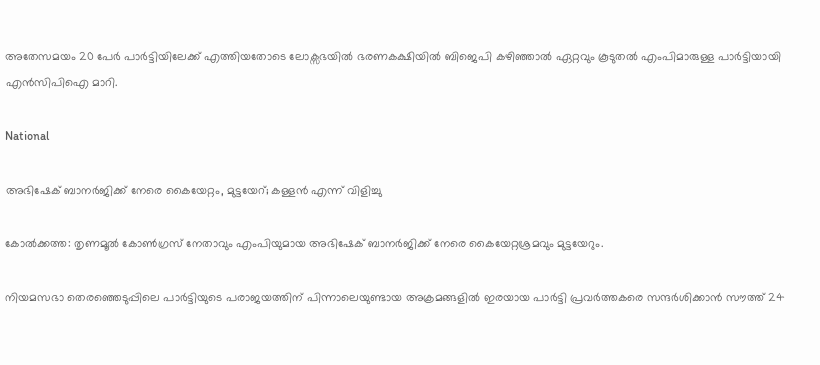അതേസമയം 20 പേർ പാർട്ടിയിലേക്ക് എത്തിയതോടെ ലോക്സഭയിൽ ഭരണകക്ഷിയിൽ ബിജെപി കഴിഞ്ഞാൽ ഏറ്റവും കൂടുതൽ എംപിമാരുള്ള പാർട്ടിയായി എൻസിപിഐ മാറി.

National

അഭിഷേക് ബാനർജിക്ക് നേരെ കൈയേറ്റം, മുട്ടയേറ്; കള്ളൻ എന്ന് വിളിച്ചു

കോൽക്കത്ത: തൃണമൂൽ കോൺഗ്രസ് നേതാവും എംപിയുമായ അഭിഷേക് ബാനർജിക്ക് നേരെ കൈയേറ്റശ്രമവും മുട്ടയേറും.

നിയമസഭാ തെരഞ്ഞെടുപ്പിലെ പാർട്ടിയുടെ പരാജയത്തിന് പിന്നാലെയുണ്ടായ അക്രമങ്ങളിൽ ഇരയായ പാർട്ടി പ്രവർത്തകരെ സന്ദർശിക്കാൻ സൗത്ത് 24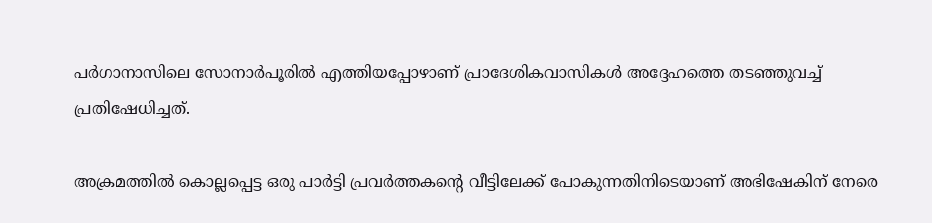പർഗാനാസിലെ സോനാർപൂരിൽ എത്തിയപ്പോഴാണ് പ്രാദേശികവാസികൾ അദ്ദേഹത്തെ തടഞ്ഞുവച്ച് പ്രതിഷേധിച്ചത്.

അക്രമത്തിൽ കൊല്ലപ്പെട്ട ഒരു പാർട്ടി പ്രവർത്തകന്‍റെ വീട്ടിലേക്ക് പോകുന്നതിനിടെയാണ് അഭിഷേകിന് നേരെ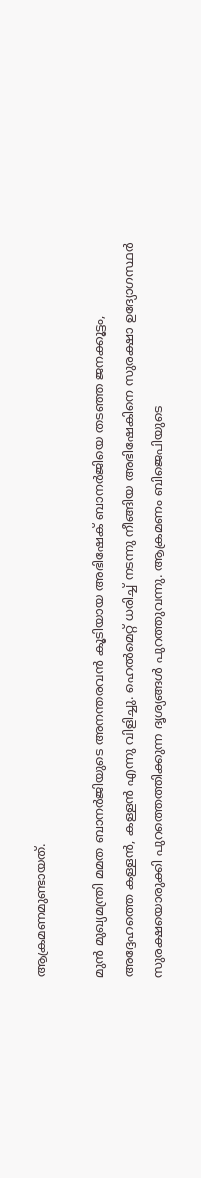ആക്രമണമുണ്ടായത്.

മുൻ മുഖ്യമന്ത്രി മമത ബാനർജിയുടെ അനന്തരവൻ കൂടിയായ അഭിഷേക് ബാനർജിയെ തടഞ്ഞ ജനക്കൂട്ടം, അദ്ദേഹത്തെ കള്ളൻ, കള്ളൻ എന്നു വിളിച്ചു. ഹെല്‍മെറ്റ് ധരിച്ച് നടന്നു നീങ്ങിയ അഭിഷേകിനെ സുരക്ഷാ ഉദ്യോഗസ്ഥര്‍ സുരക്ഷയൊരുക്കി പുറത്തെത്തിക്കുന്ന ദൃശ്യങ്ങള്‍ പുറത്തുവന്നു. ആക്രമണം ബിജെപിയുടെ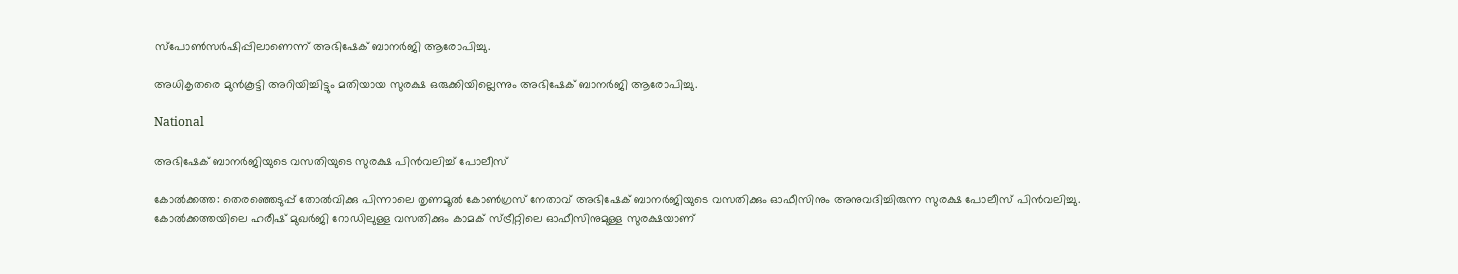സ്‌പോണ്‍സര്‍ഷിപ്പിലാണെന്ന് അഭിഷേക് ബാനര്‍ജി ആരോപിച്ചു.

അധികൃതരെ മുന്‍കൂട്ടി അറിയിച്ചിട്ടും മതിയായ സുരക്ഷ ഒരുക്കിയില്ലെന്നും അഭിഷേക് ബാനര്‍ജി ആരോപിച്ചു.

National

അഭിഷേക് ബാനർജിയുടെ വസതിയുടെ സുരക്ഷ പിൻവലിച്ച് പോലീസ്

കോൽക്കത്ത: തെരഞ്ഞെടുപ്പ് തോൽവിക്കു പിന്നാലെ തൃണമൂൽ കോൺഗ്രസ് നേതാവ് അഭിഷേക് ബാനർജിയുടെ വസതിക്കും ഓഫീസിനും അനുവദിച്ചിരുന്ന സുരക്ഷ പോലീസ് പിൻവലിച്ചു. കോൽക്കത്തയിലെ ഹരീഷ് മുഖർജി റോഡിലുള്ള വസതിക്കും കാമക് സ്ട്രീറ്റിലെ ഓഫീസിനുമുള്ള സുരക്ഷയാണ്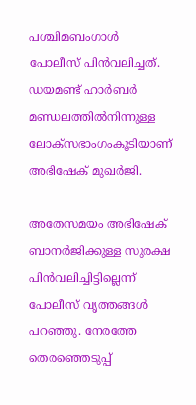പശ്ചിമബംഗാൾ പോലീസ് പിൻവലിച്ചത്. ഡയമണ്ട് ഹാർബർ മണ്ഡലത്തിൽനിന്നുള്ള ലോക്‌സഭാംഗംകൂടിയാണ് അഭിഷേക് മുഖർജി.

അതേസമയം അഭിഷേക് ബാനർജിക്കുള്ള സുരക്ഷ പിൻവലിച്ചിട്ടില്ലെന്ന് പോലീസ് വൃത്തങ്ങൾ പറഞ്ഞു. നേരത്തേ തെരഞ്ഞെടുപ്പ്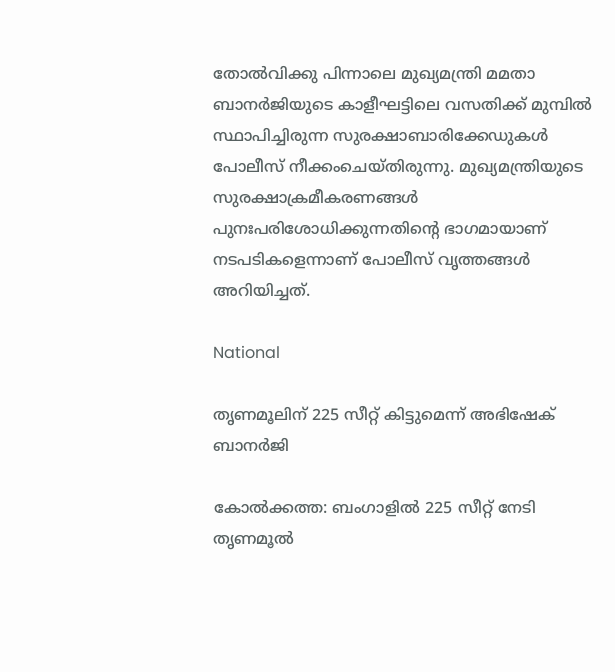തോൽവിക്കു പിന്നാലെ മുഖ്യമന്ത്രി മമതാ ബാനർജിയുടെ കാളീഘട്ടിലെ വസതിക്ക് മുമ്പിൽ സ്ഥാപിച്ചിരുന്ന സുരക്ഷാബാരിക്കേഡുകൾ പോലീസ് നീക്കംചെയ്തിരുന്നു. മുഖ്യമന്ത്രിയുടെ സുരക്ഷാക്രമീകരണങ്ങൾ പുനഃപരിശോധിക്കുന്നതിന്‍റെ ഭാഗമായാണ് നടപടികളെന്നാണ് പോലീസ് വൃത്തങ്ങൾ അറിയിച്ചത്.

National

തൃണമൂലിന് 225 സീറ്റ് കിട്ടുമെന്ന് അഭിഷേക് ബാനർജി

കോൽക്കത്ത: ബംഗാളിൽ 225 സീറ്റ് നേടി തൃണമൂൽ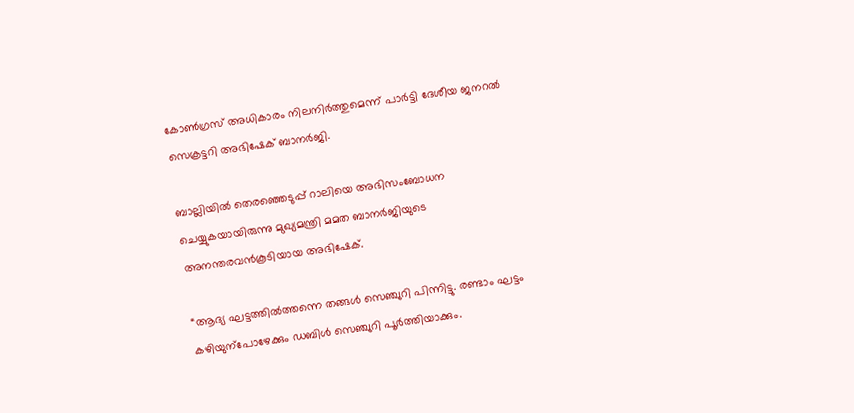കോൺഗ്രസ് അധികാരം നിലനിർത്തുമെന്ന് പാർട്ടി ദേശീയ ജനറൽ സെക്രട്ടറി അഭിഷേക് ബാനർജി.

ബാല്ലിയിൽ തെരഞ്ഞെടുപ്പ് റാലിയെ അഭിസംബോധന ചെയ്യുകയായിരുന്നു മുഖ്യമന്ത്രി മമത ബാനർജിയുടെ അനന്തരവൻകൂടിയായ അഭിഷേക്.

“ആദ്യ ഘട്ടത്തിൽത്തന്നെ തങ്ങൾ സെഞ്ചുറി പിന്നിട്ടു. രണ്ടാം ഘട്ടം കഴിയുന്പോഴേക്കും ഡബിൾ സെഞ്ചുറി പൂർത്തിയാക്കും.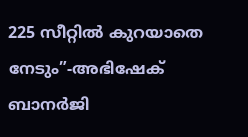225 സീറ്റിൽ കുറയാതെ നേടും”-അഭിഷേക് ബാനർജി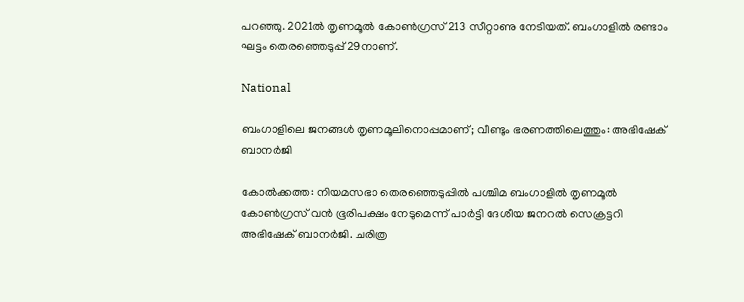പറഞ്ഞു. 2021ൽ തൃണമൂൽ കോൺഗ്രസ് 213 സീറ്റാണു നേടിയത്. ബംഗാളിൽ രണ്ടാം ഘട്ടം തെരഞ്ഞെടുപ്പ് 29നാണ്.

National

ബംഗാളിലെ ജനങ്ങൾ‌ തൃണമൂലിനൊപ്പമാണ്; വീണ്ടും ഭരണത്തിലെത്തും: അഭിഷേക് ബാനർജി

കോൽക്കത്ത: നിയമസഭാ തെരഞ്ഞെടുപ്പിൽ പശ്ചിമ ബംഗാളിൽ തൃണമൂൽ കോൺഗ്രസ് വൻ ഭൂരിപക്ഷം നേടുമെന്ന് പാർട്ടി ദേശീയ ജനറൽ സെക്രട്ടറി അഭിഷേക് ബാനർജി. ചരിത്ര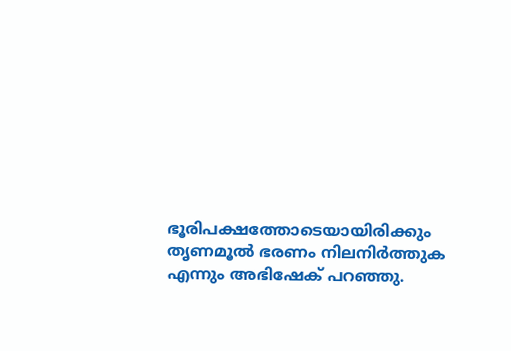ഭൂരിപക്ഷത്തോടെയായിരിക്കും തൃണമൂൽ ഭരണം നിലനിർത്തുക എന്നും അഭിഷേക് പറഞ്ഞു.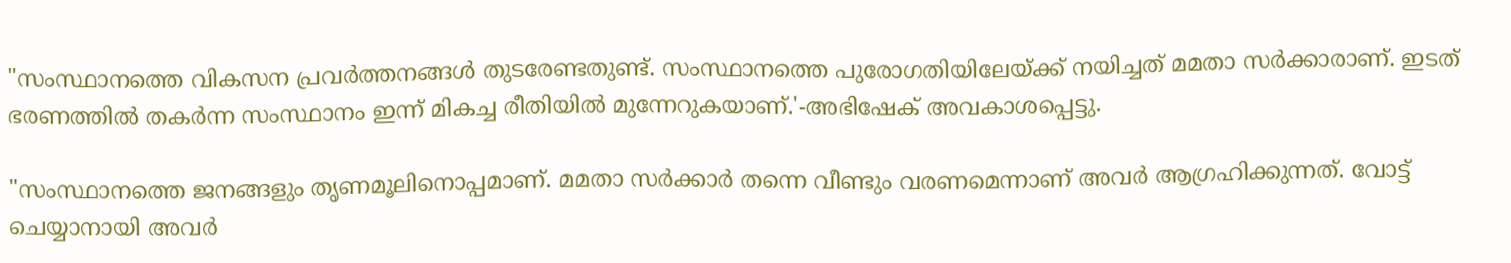"സംസ്ഥാനത്തെ വികസന പ്രവർത്തനങ്ങൾ‌ തുടരേണ്ടതുണ്ട്. സംസ്ഥാനത്തെ പുരോഗതിയിലേയ്ക്ക് നയിച്ചത് മമതാ സർക്കാരാണ്. ഇടത് ഭരണത്തിൽ തകർന്ന സംസ്ഥാനം ഇന്ന് മികച്ച രീതിയിൽ മുന്നേറുകയാണ്.'-അഭിഷേക് അവകാശപ്പെട്ടു.

"സംസ്ഥാനത്തെ ജനങ്ങളും തൃണമൂലിനൊപ്പമാണ്. മമതാ സർക്കാർ തന്നെ വീണ്ടും വരണമെന്നാണ് അവർ ആഗ്രഹിക്കുന്നത്. വോട്ട് ചെയ്യാനായി അവർ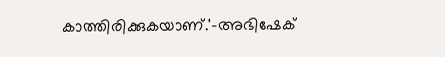കാത്തിരിക്കുകയാണ്.'-അഭിഷേക്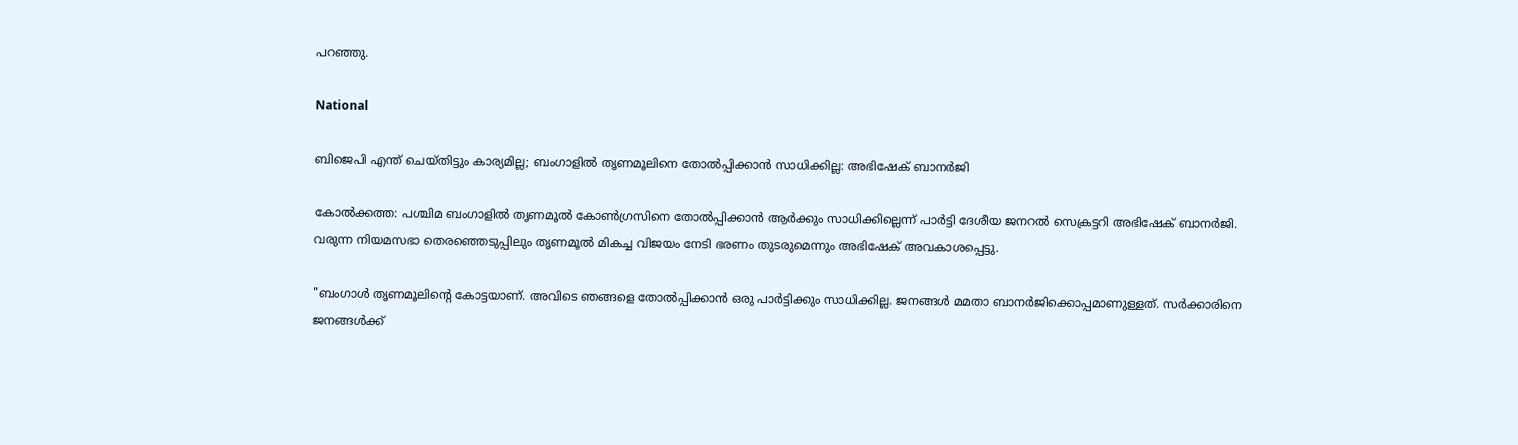പറഞ്ഞു.

National

ബിജെപി എന്ത് ചെയ്തി‌ട്ടും കാര്യമില്ല; ബംഗാളിൽ തൃണമൂലിനെ തോൽപ്പിക്കാൻ സാധിക്കില്ല: അഭിഷേക് ബാനർജി

കോൽക്കത്ത: പശ്ചിമ ബംഗാളിൽ തൃണമൂൽ കോൺഗ്രസിനെ തോൽപ്പിക്കാൻ ആർക്കും സാധിക്കില്ലെന്ന് പാർട്ടി ദേശീയ ജനറൽ സെക്രട്ടറി അഭിഷേക് ബാനർജി. വരുന്ന നിയമസഭാ തെരഞ്ഞെടുപ്പിലും തൃണമൂൽ മികച്ച വിജയം നേടി ഭരണം തുടരുമെന്നും അഭിഷേക് അവകാശപ്പെ‌ട്ടു.

"ബംഗാൾ തൃണമൂലിന്‍റെ കോ‌ട്ടയാണ്. അവിടെ ഞങ്ങളെ തോൽപ്പിക്കാൻ ഒരു പാർട്ടിക്കും സാധിക്കില്ല. ജനങ്ങൾ മമതാ ബാനർജിക്കൊപ്പമാണുള്ളത്. സർക്കാരിനെ ജനങ്ങൾക്ക്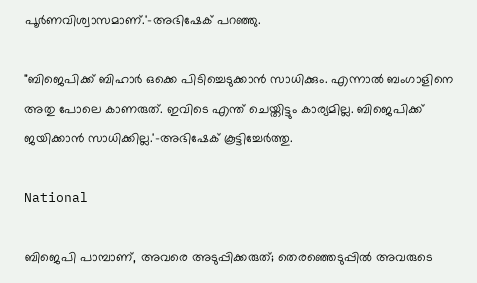പൂർണവിശ്വാസമാണ്.'-അഭിഷേക് പറഞ്ഞു.

"ബിജെപിക്ക് ബിഹാർ ഒക്കെ പിടിച്ചെടുക്കാൻ സാധിക്കും. എന്നാൽ ബംഗാളിനെ അതു പോലെ കാണരുത്. ഇവിടെ എന്ത് ചെയ്തിട്ടും കാര്യമില്ല. ബിജെപിക്ക് ജയിക്കാൻ സാധിക്കില്ല.'-അഭിഷേക് കൂ‌ട്ടിച്ചേർത്തു.

National

ബിജെപി പാമ്പാണ്, അവരെ അടുപ്പിക്കരുത്; തെരഞ്ഞെടുപ്പിൽ അവരുടെ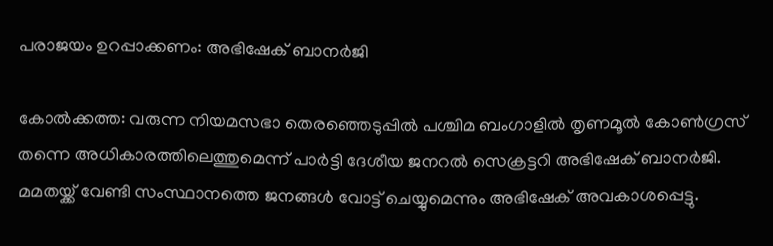പരാജയം ഉറപ്പാക്കണം: അഭിഷേക് ബാനർജി

കോൽക്കത്ത: വരുന്ന നിയമസഭാ തെരഞ്ഞെടുപ്പിൽ പശ്ചിമ ബംഗാളിൽ തൃണമൂൽ കോൺഗ്രസ് തന്നെ അധികാരത്തിലെത്തുമെന്ന് പാർട്ടി ദേശീയ ജനറൽ സെക്രട്ടറി അഭിഷേക് ബാനർജി. മമതയ്ക്ക് വേണ്ടി സംസ്ഥാനത്തെ ജനങ്ങൾ വോട്ട് ചെയ്യുമെന്നും അഭിഷേക് അവകാശപ്പെട്ടു.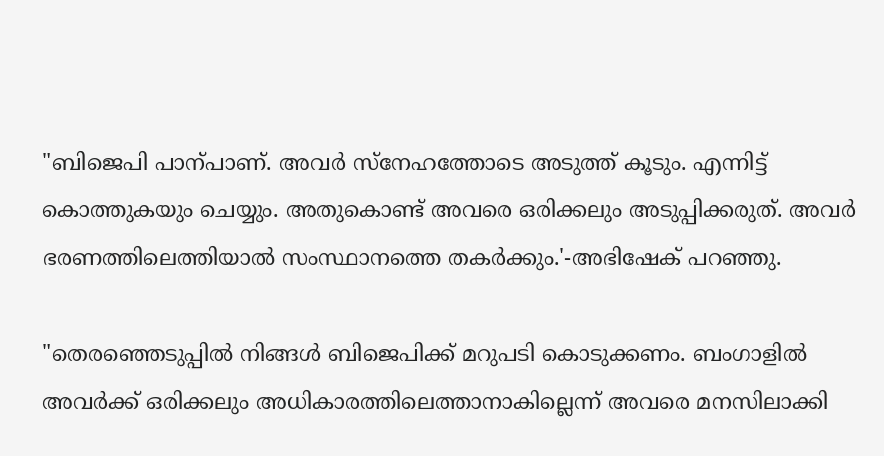"ബിജെപി പാന്പാണ്. അവർ സ്നേഹത്തോടെ അടുത്ത് കൂടും. എന്നിട്ട് കൊത്തുകയും ചെയ്യും. അതുകൊണ്ട് അവരെ ഒരിക്കലും അടുപ്പിക്കരുത്. അവർ ഭരണത്തിലെത്തിയാൽ സംസ്ഥാനത്തെ തകർക്കും.'-അഭിഷേക് പറഞ്ഞു.

"തെരഞ്ഞെടുപ്പിൽ നിങ്ങൾ ബിജെപിക്ക് മറുപടി കൊടുക്കണം. ബംഗാളിൽ അവർക്ക് ഒരിക്കലും അധികാരത്തിലെത്താനാകില്ലെന്ന് അവരെ മനസിലാക്കി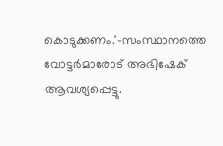കൊടുക്കണം.'-സംസ്ഥാനത്തെ വോട്ടർമാരോട് അഭിഷേക് ആവശ്യപ്പെട്ടു.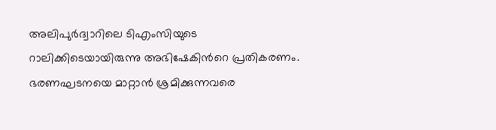അലിപുർദ്വാറിലെ ടിഎംസിയുടെ റാലിക്കിടെയായിരുന്നു അഭിഷേകിന്‍റെ പ്രതികരണം. ഭരണഘടനയെ മാറ്റാൻ ശ്രമിക്കുന്നവരെ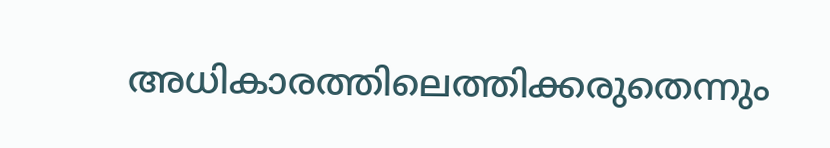അധികാരത്തിലെത്തിക്കരുതെന്നും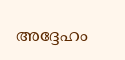അദ്ദേഹം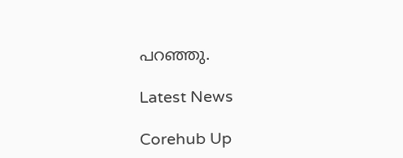പറഞ്ഞു.

Latest News

Corehub Up